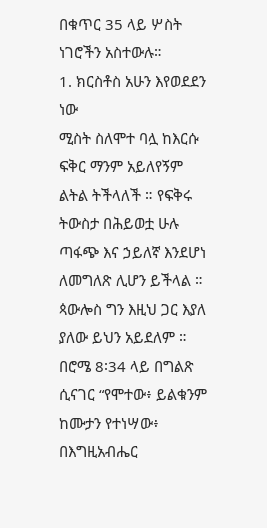በቁጥር 35 ላይ ሦስት ነገሮችን አስተውሉ።
1. ክርስቶስ አሁን እየወደደን ነው
ሚስት ስለሞተ ባሏ ከእርሱ ፍቅር ማንም አይለየኝም ልትል ትችላለች ። የፍቅሩ ትውስታ በሕይወቷ ሁሉ ጣፋጭ እና ኃይለኛ እንደሆነ ለመግለጽ ሊሆን ይችላል ። ጳውሎስ ግን እዚህ ጋር እያለ ያለው ይህን አይደለም ። በሮሜ 8፡34 ላይ በግልጽ ሲናገር “የሞተው፥ ይልቁንም ከሙታን የተነሣው፥ በእግዚአብሔር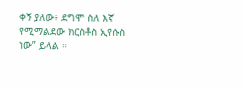ቀኝ ያለው፥ ደግሞ ስለ እኛ የሚማልደው ክርስቶስ ኢየሱስ ነው” ይላል ።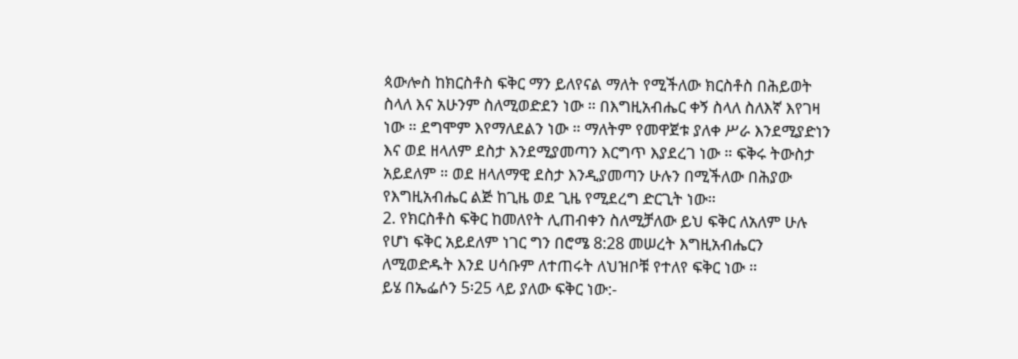ጳውሎስ ከክርስቶስ ፍቅር ማን ይለየናል ማለት የሚችለው ክርስቶስ በሕይወት ስላለ እና አሁንም ስለሚወድደን ነው ። በእግዚአብሔር ቀኝ ስላለ ስለእኛ እየገዛ ነው ። ደግሞም እየማለደልን ነው ። ማለትም የመዋጀቱ ያለቀ ሥራ እንደሚያድነን እና ወደ ዘላለም ደስታ እንደሚያመጣን እርግጥ እያደረገ ነው ። ፍቅሩ ትውስታ አይደለም ። ወደ ዘላለማዊ ደስታ እንዲያመጣን ሁሉን በሚችለው በሕያው የእግዚአብሔር ልጅ ከጊዜ ወደ ጊዜ የሚደረግ ድርጊት ነው።
2. የክርስቶስ ፍቅር ከመለየት ሊጠብቀን ስለሚቻለው ይህ ፍቅር ለአለም ሁሉ የሆነ ፍቅር አይደለም ነገር ግን በሮሜ 8:28 መሠረት እግዚአብሔርን ለሚወድዱት እንደ ሀሳቡም ለተጠሩት ለህዝቦቹ የተለየ ፍቅር ነው ።
ይሄ በኤፌሶን 5፡25 ላይ ያለው ፍቅር ነው:-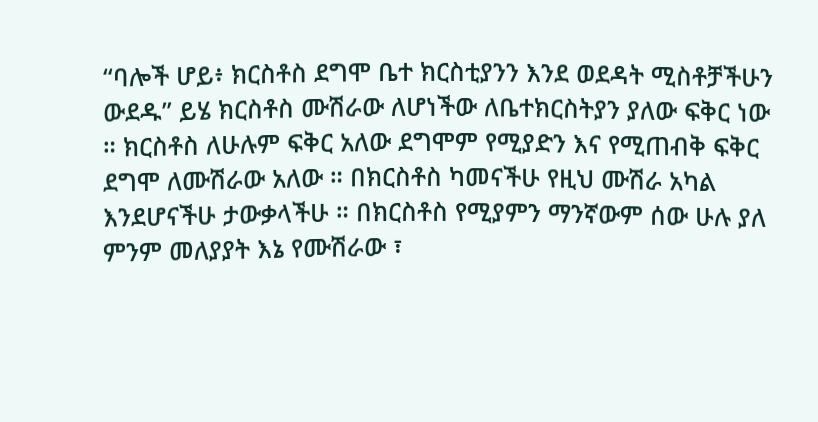“ባሎች ሆይ፥ ክርስቶስ ደግሞ ቤተ ክርስቲያንን እንደ ወደዳት ሚስቶቻችሁን ውደዱ” ይሄ ክርስቶስ ሙሽራው ለሆነችው ለቤተክርስትያን ያለው ፍቅር ነው ። ክርስቶስ ለሁሉም ፍቅር አለው ደግሞም የሚያድን እና የሚጠብቅ ፍቅር ደግሞ ለሙሽራው አለው ። በክርስቶስ ካመናችሁ የዚህ ሙሽራ አካል እንደሆናችሁ ታውቃላችሁ ። በክርስቶስ የሚያምን ማንኛውም ሰው ሁሉ ያለ ምንም መለያያት እኔ የሙሽራው ፣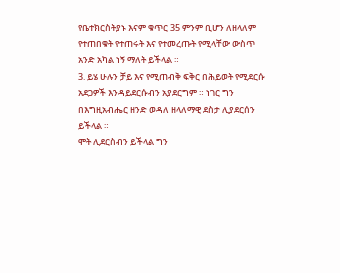የቤተክርስትያኑ እናም ቁጥር 35 ምንም ቢሆን ለዘላለም የተጠበቁት የተጠሩት እና የተመረጡት የሚላቸው ውስጥ አንድ አካል ነኝ ማለት ይችላል ።
3. ይሄ ሁሉን ቻይ እና የሚጠብቅ ፍቅር በሕይወት የሚደርሱ አደጋዎች እንዳይደርሱብን አያደርግም ። ነገር ግን በእግዚአብሔር ዘንድ ወዳለ ዘላለማዊ ደስታ ሊያደርሰን ይችላል ።
ሞት ሊደርስብን ይችላል ግን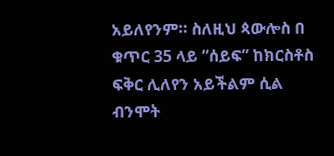አይለየንም። ስለዚህ ጳውሎስ በ ቁጥር 35 ላይ “ሰይፍ” ከክርስቶስ ፍቅር ሊለየን አይችልም ሲል ብንሞት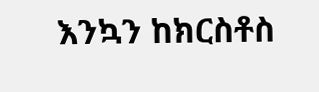እንኳን ከክርስቶስ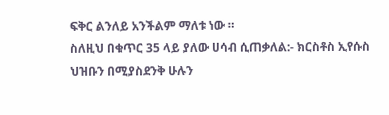ፍቅር ልንለይ አንችልም ማለቱ ነው ።
ስለዚህ በቁጥር 35 ላይ ያለው ሀሳብ ሲጠቃለል:- ክርስቶስ ኢየሱስ ህዝቡን በሚያስደንቅ ሁሉን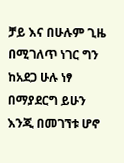ቻይ እና በሁሉም ጊዜ በሚገለጥ ነገር ግን ከአደጋ ሁሉ ነፃ በማያደርግ ይሁን እንጂ በመገኘቱ ሆኖ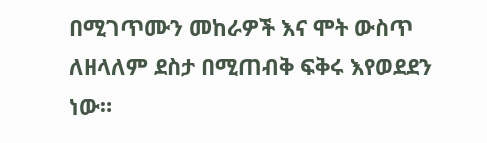በሚገጥሙን መከራዎች እና ሞት ውስጥ ለዘላለም ደስታ በሚጠብቅ ፍቅሩ እየወደደን ነው።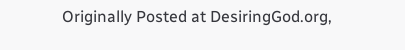Originally Posted at DesiringGod.org,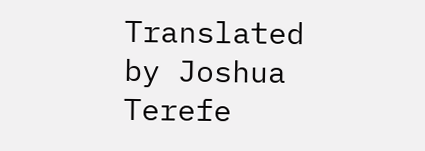Translated by Joshua Terefe